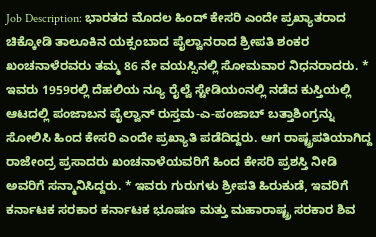Job Description: ಭಾರತದ ಮೊದಲ ಹಿಂದ್ ಕೇಸರಿ ಎಂದೇ ಪ್ರಖ್ಯಾತರಾದ ಚಿಕ್ಕೋಡಿ ತಾಲೂಕಿನ ಯಕ್ಸಂಬಾದ ಪೈಲ್ವಾನರಾದ ಶ್ರೀಪತಿ ಶಂಕರ ಖಂಚನಾಳೆರವರು ತಮ್ಮ 86 ನೇ ವಯಸ್ಸಿನಲ್ಲಿ ಸೋಮವಾರ ನಿಧನರಾದರು. * ಇವರು 1959ರಲ್ಲಿ ದೆಹಲಿಯ ನ್ಯೂ ರೈಲ್ವೆ ಸ್ಟೇಡಿಯಂನಲ್ಲಿ ನಡೆದ ಕುಸ್ತಿಯಲ್ಲಿ ಆಟದಲ್ಲಿ ಪಂಜಾಬನ ಪೈಲ್ವಾನ್ ರುಸ್ತಮ-ಎ-ಪಂಜಾಬ್ ಬತ್ತಾಶಿಂಗ್ರನ್ನು ಸೋಲಿಸಿ ಹಿಂದ ಕೇಸರಿ ಎಂದೇ ಪ್ರಖ್ಯಾತಿ ಪಡೆದಿದ್ದರು. ಆಗ ರಾಷ್ಟ್ರಪತಿಯಾಗಿದ್ದ ರಾಜೇಂದ್ರ ಪ್ರಸಾದರು ಖಂಚನಾಳೆಯವರಿಗೆ ಹಿಂದ ಕೇಸರಿ ಪ್ರಶಸ್ತಿ ನೀಡಿ ಅವರಿಗೆ ಸನ್ಮಾನಿಸಿದ್ದರು. * ಇವರು ಗುರುಗಳು ಶ್ರೀಪತಿ ಹಿರುಕುಡೆ, ಇವರಿಗೆ ಕರ್ನಾಟಕ ಸರಕಾರ ಕರ್ನಾಟಕ ಭೂಷಣ ಮತ್ತು ಮಹಾರಾಷ್ಟ್ರ ಸರಕಾರ ಶಿವ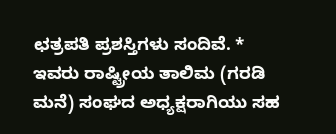ಛತ್ರಪತಿ ಪ್ರಶಸ್ತಿಗಳು ಸಂದಿವೆ. * ಇವರು ರಾಷ್ಟ್ರೀಯ ತಾಲಿಮ (ಗರಡಿ ಮನೆ) ಸಂಘದ ಅಧ್ಯಕ್ಷರಾಗಿಯು ಸಹ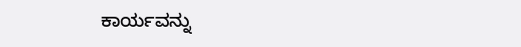ಕಾರ್ಯವನ್ನು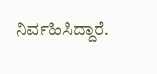ನಿರ್ವಹಿಸಿದ್ದಾರೆ.